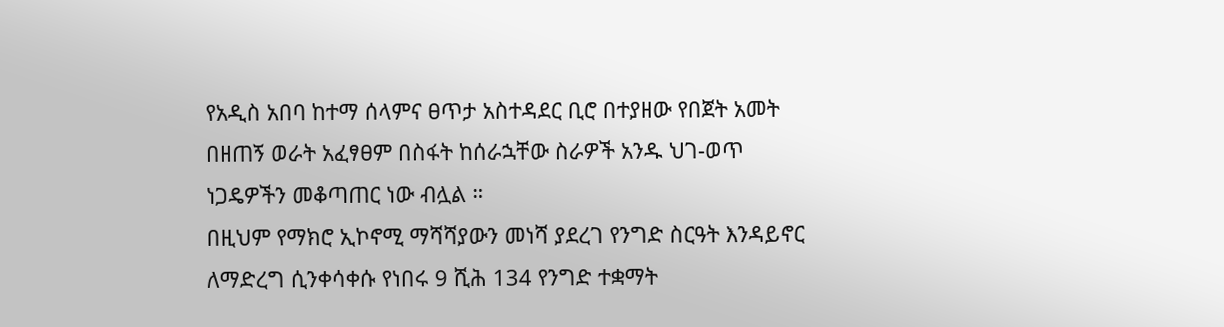የአዲስ አበባ ከተማ ሰላምና ፀጥታ አስተዳደር ቢሮ በተያዘው የበጀት አመት በዘጠኝ ወራት አፈፃፀም በስፋት ከሰራኋቸው ስራዎች አንዱ ህገ-ወጥ ነጋዴዎችን መቆጣጠር ነው ብሏል ።
በዚህም የማክሮ ኢኮኖሚ ማሻሻያውን መነሻ ያደረገ የንግድ ስርዓት እንዳይኖር ለማድረግ ሲንቀሳቀሱ የነበሩ 9 ሺሕ 134 የንግድ ተቋማት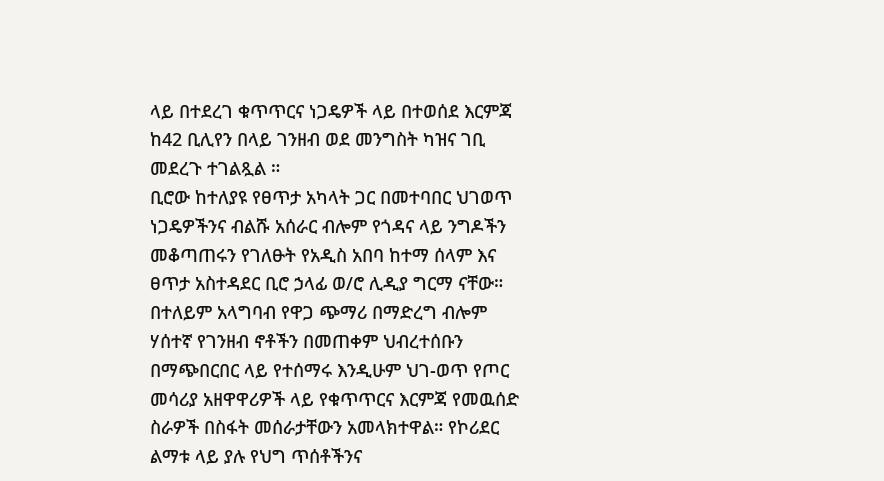ላይ በተደረገ ቁጥጥርና ነጋዴዎች ላይ በተወሰደ እርምጃ ከ42 ቢሊየን በላይ ገንዘብ ወደ መንግስት ካዝና ገቢ መደረጉ ተገልጿል ።
ቢሮው ከተለያዩ የፀጥታ አካላት ጋር በመተባበር ህገወጥ ነጋዴዎችንና ብልሹ አሰራር ብሎም የጎዳና ላይ ንግዶችን መቆጣጠሩን የገለፁት የአዲስ አበባ ከተማ ሰላም እና ፀጥታ አስተዳደር ቢሮ ኃላፊ ወ/ሮ ሊዲያ ግርማ ናቸው።
በተለይም አላግባብ የዋጋ ጭማሪ በማድረግ ብሎም ሃሰተኛ የገንዘብ ኖቶችን በመጠቀም ህብረተሰቡን በማጭበርበር ላይ የተሰማሩ እንዲሁም ህገ-ወጥ የጦር መሳሪያ አዘዋዋሪዎች ላይ የቁጥጥርና እርምጃ የመዉሰድ ስራዎች በስፋት መሰራታቸውን አመላክተዋል። የኮሪደር ልማቱ ላይ ያሉ የህግ ጥሰቶችንና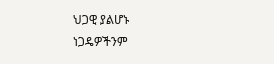ህጋዊ ያልሆኑ ነጋዴዎችንም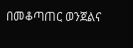በመቆጣጠር ወንጀልና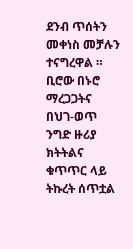ደንብ ጥሰትን መቀነስ መቻሉን ተናግረዋል ።
ቢሮው በኑሮ ማረጋጋትና በህገ-ወጥ ንግድ ዙሪያ ክትትልና ቁጥጥር ላይ ትኩረት ሰጥቷል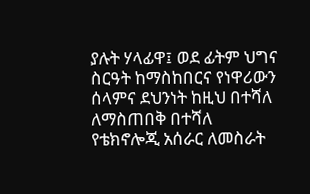ያሉት ሃላፊዋ፤ ወደ ፊትም ህግና ስርዓት ከማስከበርና የነዋሪውን ሰላምና ደህንነት ከዚህ በተሻለ ለማስጠበቅ በተሻለ የቴክኖሎጂ አሰራር ለመስራት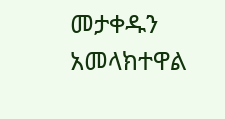መታቀዱን አመላክተዋል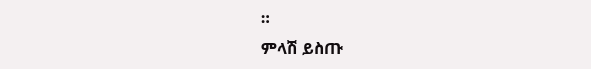።
ምላሽ ይስጡ